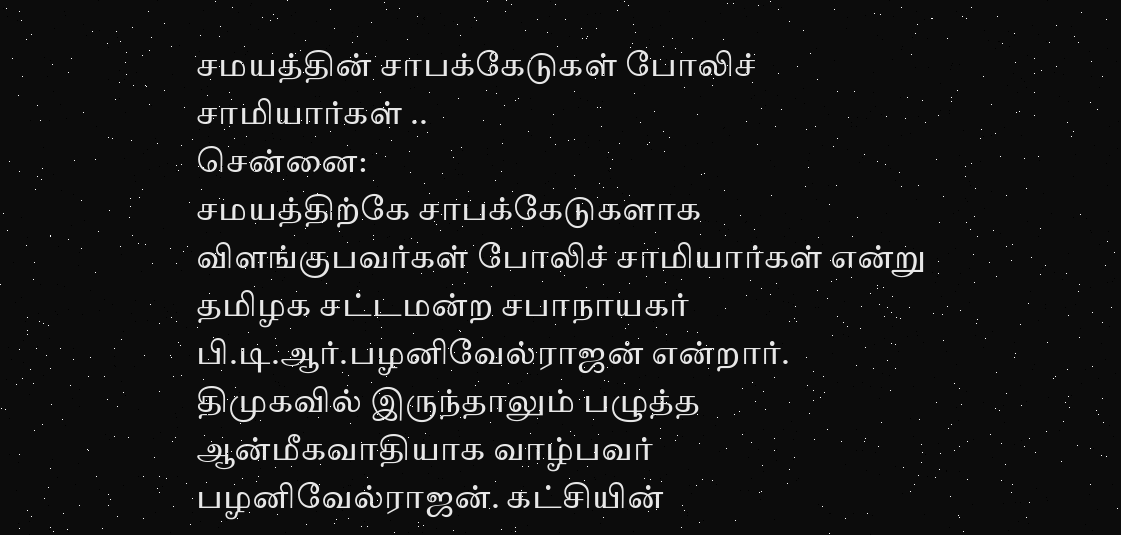சமயத்தின் சாபக்கேடுகள் போலிச் சாமியார்கள் ..
சென்னை:
சமயத்திற்கே சாபக்கேடுகளாக விளங்குபவர்கள் போலிச் சாமியார்கள் என்று தமிழக சட்டமன்ற சபாநாயகர் பி.டி.ஆர்.பழனிவேல்ராஜன் என்றார்.
திமுகவில் இருந்தாலும் பழுத்த ஆன்மீகவாதியாக வாழ்பவர் பழனிவேல்ராஜன். கட்சியின்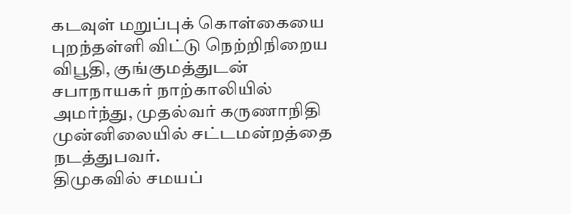கடவுள் மறுப்புக் கொள்கையை புறந்தள்ளி விட்டு நெற்றிநிறைய விபூதி, குங்குமத்துடன் சபாநாயகர் நாற்காலியில் அமர்ந்து, முதல்வர் கருணாநிதி முன்னிலையில் சட்டமன்றத்தை நடத்துபவர்.
திமுகவில் சமயப்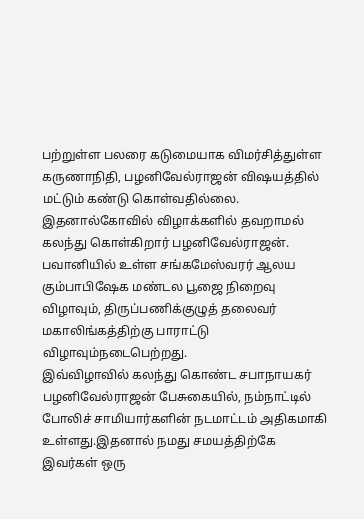பற்றுள்ள பலரை கடுமையாக விமர்சித்துள்ள கருணாநிதி, பழனிவேல்ராஜன் விஷயத்தில் மட்டும் கண்டு கொள்வதில்லை. இதனால்கோவில் விழாக்களில் தவறாமல் கலந்து கொள்கிறார் பழனிவேல்ராஜன்.
பவானியில் உள்ள சங்கமேஸ்வரர் ஆலய கும்பாபிஷேக மண்டல பூஜை நிறைவு விழாவும், திருப்பணிக்குழுத் தலைவர் மகாலிங்கத்திற்கு பாராட்டு விழாவும்நடைபெற்றது.
இவ்விழாவில் கலந்து கொண்ட சபாநாயகர் பழனிவேல்ராஜன் பேசுகையில், நம்நாட்டில் போலிச் சாமியார்களின் நடமாட்டம் அதிகமாகி உள்ளது.இதனால் நமது சமயத்திற்கே இவர்கள் ஒரு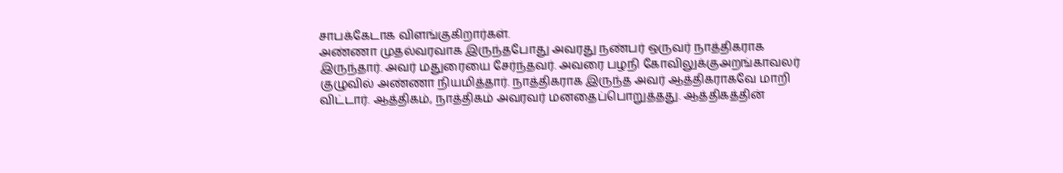சாபக்கேடாக விளங்குகிறார்கள்.
அண்ணா முதல்வரவாக இருந்தபோது அவரது நண்பர் ஒருவர் நாத்திகராக இருந்தார். அவர் மதுரையை சேர்ந்தவர். அவரை பழநி கோவிலுக்குஅறங்காவலர் குழுவில் அண்ணா நியமித்தார். நாத்திகராக இருந்த அவர் ஆத்திகராகவே மாறி விட்டார். ஆத்திகம், நாத்திகம் அவரவர் மனதைப்பொறுத்தது. ஆத்திகத்தின்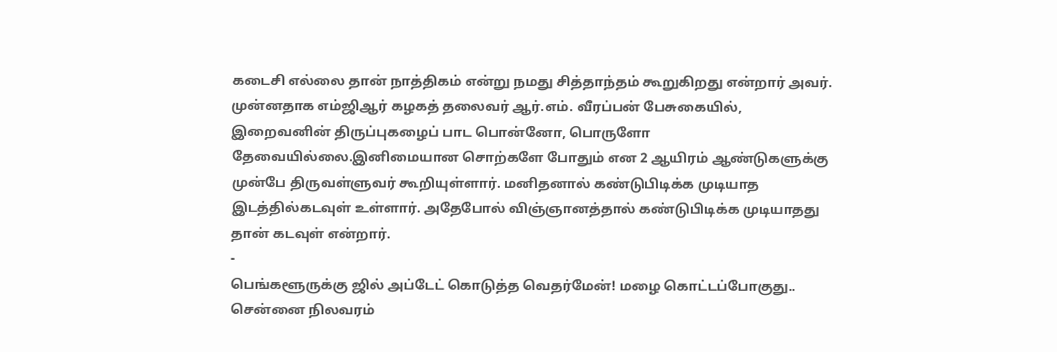கடைசி எல்லை தான் நாத்திகம் என்று நமது சித்தாந்தம் கூறுகிறது என்றார் அவர்.
முன்னதாக எம்ஜிஆர் கழகத் தலைவர் ஆர்.எம். வீரப்பன் பேசுகையில், இறைவனின் திருப்புகழைப் பாட பொன்னோ, பொருளோ தேவையில்லை.இனிமையான சொற்களே போதும் என 2 ஆயிரம் ஆண்டுகளுக்கு முன்பே திருவள்ளுவர் கூறியுள்ளார். மனிதனால் கண்டுபிடிக்க முடியாத இடத்தில்கடவுள் உள்ளார். அதேபோல் விஞ்ஞானத்தால் கண்டுபிடிக்க முடியாதது தான் கடவுள் என்றார்.
-
பெங்களூருக்கு ஜில் அப்டேட் கொடுத்த வெதர்மேன்! மழை கொட்டப்போகுது.. சென்னை நிலவரம்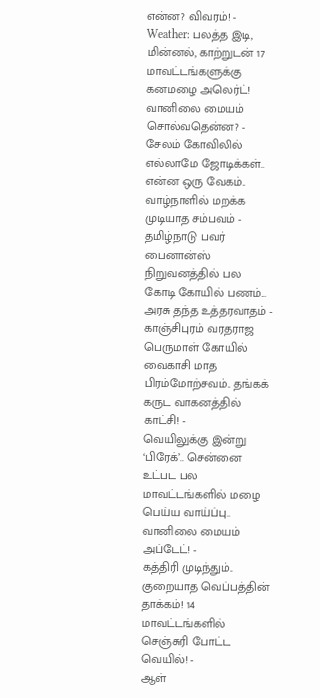என்ன? விவரம்! -
Weather: பலத்த இடி, மின்னல், காற்றுடன் 17 மாவட்டங்களுக்கு கனமழை அலெர்ட்! வானிலை மையம் சொல்வதென்ன? -
சேலம் கோவிலில் எல்லாமே ஜோடிக்கள்.. என்ன ஒரு வேகம்.. வாழ்நாளில் மறக்க முடியாத சம்பவம் -
தமிழ்நாடு பவர் பைனான்ஸ் நிறுவனத்தில் பல கோடி கோயில் பணம்... அரசு தந்த உத்தரவாதம் -
காஞ்சிபுரம் வரதராஜ பெருமாள் கோயில் வைகாசி மாத பிரம்மோற்சவம்.. தங்கக் கருட வாகனத்தில் காட்சி! -
வெயிலுக்கு இன்று ‘பிரேக்’.. சென்னை உட்பட பல மாவட்டங்களில் மழை பெய்ய வாய்ப்பு.. வானிலை மையம் அப்டேட்! -
கத்திரி முடிந்தும்.. குறையாத வெப்பத்தின் தாக்கம்! 14 மாவட்டங்களில் செஞ்சுரி போட்ட வெயில்! -
ஆள்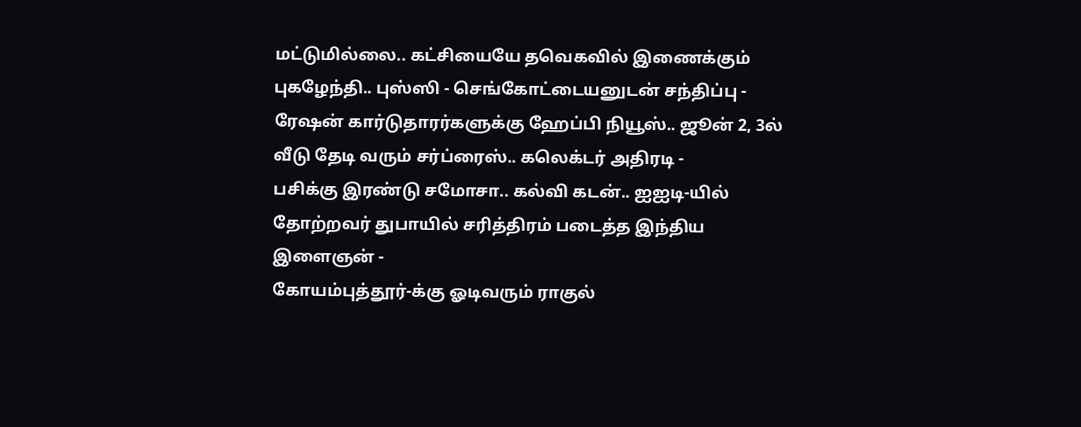மட்டுமில்லை.. கட்சியையே தவெகவில் இணைக்கும் புகழேந்தி.. புஸ்ஸி - செங்கோட்டையனுடன் சந்திப்பு -
ரேஷன் கார்டுதாரர்களுக்கு ஹேப்பி நியூஸ்.. ஜூன் 2, 3ல் வீடு தேடி வரும் சர்ப்ரைஸ்.. கலெக்டர் அதிரடி -
பசிக்கு இரண்டு சமோசா.. கல்வி கடன்.. ஐஐடி-யில் தோற்றவர் துபாயில் சரித்திரம் படைத்த இந்திய இளைஞன் -
கோயம்புத்தூர்-க்கு ஓடிவரும் ராகுல்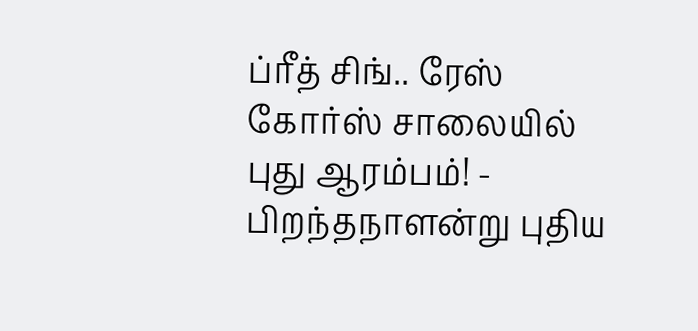ப்ரீத் சிங்.. ரேஸ் கோர்ஸ் சாலையில் புது ஆரம்பம்! -
பிறந்தநாளன்று புதிய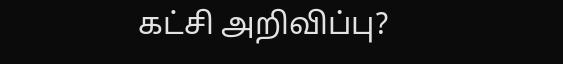கட்சி அறிவிப்பு?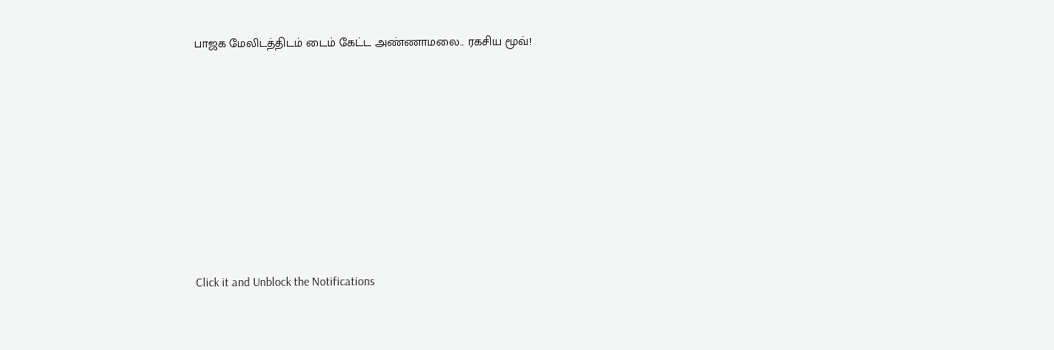பாஜக மேலிடத்திடம் டைம் கேட்ட அண்ணாமலை.. ரகசிய மூவ்!












Click it and Unblock the Notifications